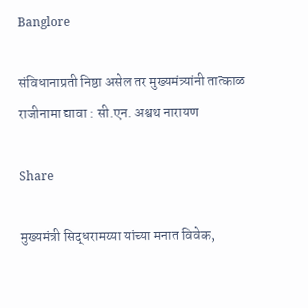Banglore

संविधानाप्रती निष्ठा असेल तर मुख्यमंत्र्यांनी तात्काळ राजीनामा द्यावा : सी.एन. अश्वथ नारायण

Share

मुख्यमंत्री सिद्धरामय्या यांच्या मनात विवेक,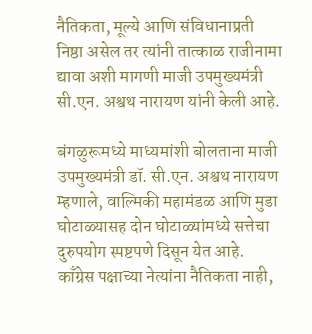नैतिकता, मूल्ये आणि संविधानाप्रती निष्ठा असेल तर त्यांनी तात्काळ राजीनामा द्यावा अशी मागणी माजी उपमुख्यमंत्री सी.एन. अश्वथ नारायण यांनी केली आहे.

बंगळुरूमध्ये माध्यमांशी बोलताना माजी उपमुख्यमंत्री डॉ. सी.एन. अश्वथ नारायण म्हणाले, वाल्मिकी महामंडळ आणि मुडा घोटाळ्यासह दोन घोटाळ्यांमध्ये सत्तेचा दुरुपयोग स्पष्टपणे दिसून येत आहे. काँग्रेस पक्षाच्या नेत्यांना नैतिकता नाही,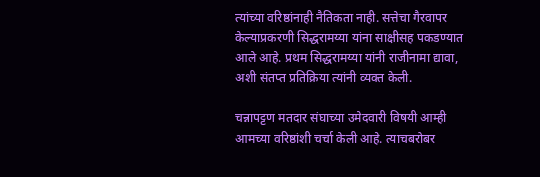त्यांच्या वरिष्ठांनाही नैतिकता नाही. सत्तेचा गैरवापर केल्याप्रकरणी सिद्धरामय्या यांना साक्षीसह पकडण्यात आले आहे. प्रथम सिद्धरामय्या यांनी राजीनामा द्यावा, अशी संतप्त प्रतिक्रिया त्यांनी व्यक्त केली.

चन्नापट्टण मतदार संघाच्या उमेदवारी विषयी आम्ही आमच्या वरिष्ठांशी चर्चा केली आहे. त्याचबरोबर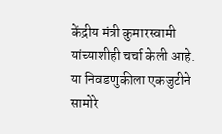केंद्रीय मंत्री कुमारस्वामी यांच्याशीही चर्चा केली आहे. या निवडणुकीला एकजुटीने सामोरे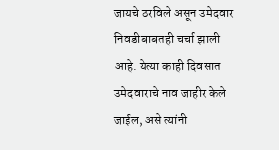जायचे ठरविले असून उमेदवार निवडीबाबतही चर्चा झाली आहे. येत्या काही दिवसात उमेदवाराचे नाव जाहीर केले जाईल, असे त्यांनी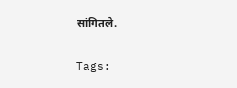सांगितले.

Tags: